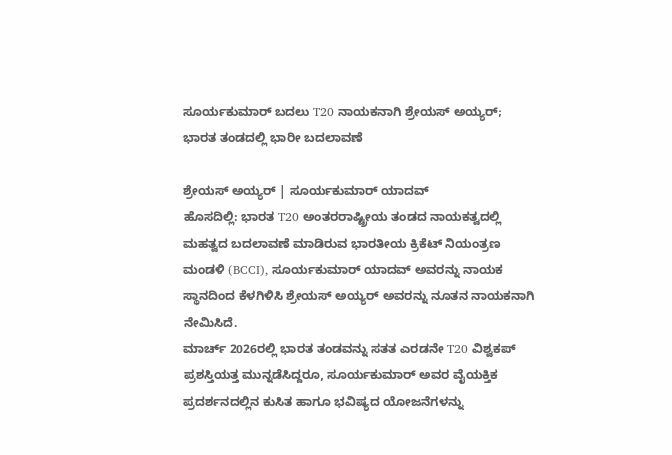ಸೂರ್ಯಕುಮಾರ್ ಬದಲು T20 ನಾಯಕನಾಗಿ ಶ್ರೇಯಸ್ ಅಯ್ಯರ್; ಭಾರತ ತಂಡದಲ್ಲಿ ಭಾರೀ ಬದಲಾವಣೆ

ಶ್ರೇಯಸ್ ಅಯ್ಯರ್ | ಸೂರ್ಯಕುಮಾರ್ ಯಾದವ್
ಹೊಸದಿಲ್ಲಿ: ಭಾರತ T20 ಅಂತರರಾಷ್ಟ್ರೀಯ ತಂಡದ ನಾಯಕತ್ವದಲ್ಲಿ ಮಹತ್ವದ ಬದಲಾವಣೆ ಮಾಡಿರುವ ಭಾರತೀಯ ಕ್ರಿಕೆಟ್ ನಿಯಂತ್ರಣ ಮಂಡಳಿ (BCCI), ಸೂರ್ಯಕುಮಾರ್ ಯಾದವ್ ಅವರನ್ನು ನಾಯಕ ಸ್ಥಾನದಿಂದ ಕೆಳಗಿಳಿಸಿ ಶ್ರೇಯಸ್ ಅಯ್ಯರ್ ಅವರನ್ನು ನೂತನ ನಾಯಕನಾಗಿ ನೇಮಿಸಿದೆ.
ಮಾರ್ಚ್ 2026ರಲ್ಲಿ ಭಾರತ ತಂಡವನ್ನು ಸತತ ಎರಡನೇ T20 ವಿಶ್ವಕಪ್ ಪ್ರಶಸ್ತಿಯತ್ತ ಮುನ್ನಡೆಸಿದ್ದರೂ, ಸೂರ್ಯಕುಮಾರ್ ಅವರ ವೈಯಕ್ತಿಕ ಪ್ರದರ್ಶನದಲ್ಲಿನ ಕುಸಿತ ಹಾಗೂ ಭವಿಷ್ಯದ ಯೋಜನೆಗಳನ್ನು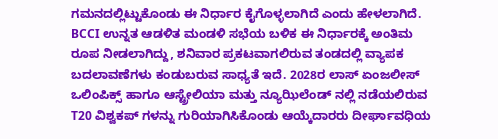ಗಮನದಲ್ಲಿಟ್ಟುಕೊಂಡು ಈ ನಿರ್ಧಾರ ಕೈಗೊಳ್ಳಲಾಗಿದೆ ಎಂದು ಹೇಳಲಾಗಿದೆ.
BCCI ಉನ್ನತ ಆಡಳಿತ ಮಂಡಳಿ ಸಭೆಯ ಬಳಿಕ ಈ ನಿರ್ಧಾರಕ್ಕೆ ಅಂತಿಮ ರೂಪ ನೀಡಲಾಗಿದ್ದು, ಶನಿವಾರ ಪ್ರಕಟವಾಗಲಿರುವ ತಂಡದಲ್ಲಿ ವ್ಯಾಪಕ ಬದಲಾವಣೆಗಳು ಕಂಡುಬರುವ ಸಾಧ್ಯತೆ ಇದೆ. 2028ರ ಲಾಸ್ ಏಂಜಲೀಸ್ ಒಲಿಂಪಿಕ್ಸ್ ಹಾಗೂ ಆಸ್ಟ್ರೇಲಿಯಾ ಮತ್ತು ನ್ಯೂಝಿಲೆಂಡ್ ನಲ್ಲಿ ನಡೆಯಲಿರುವ T20 ವಿಶ್ವಕಪ್ ಗಳನ್ನು ಗುರಿಯಾಗಿಸಿಕೊಂಡು ಆಯ್ಕೆದಾರರು ದೀರ್ಘಾವಧಿಯ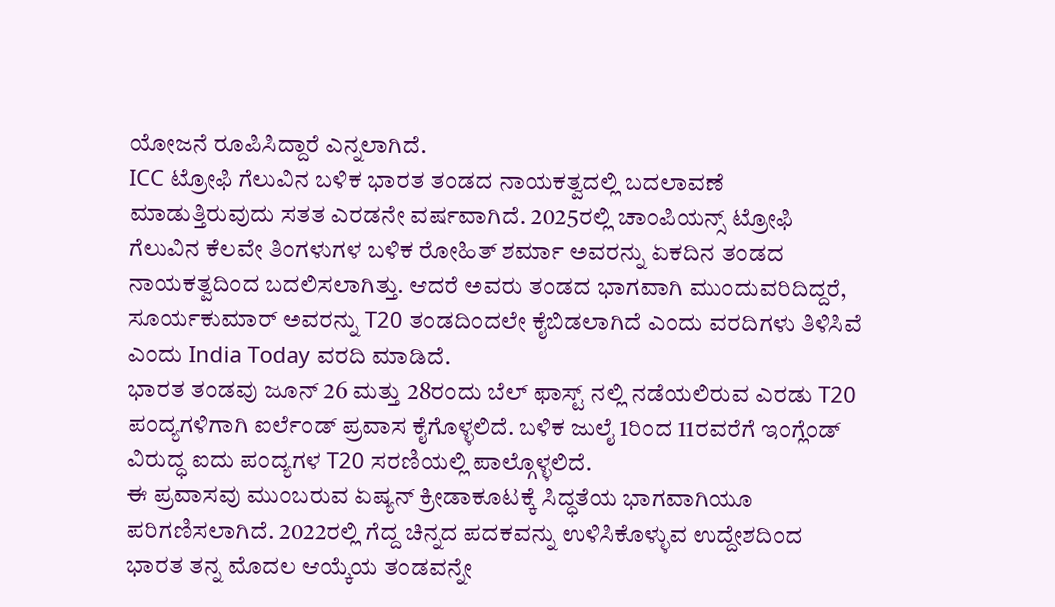ಯೋಜನೆ ರೂಪಿಸಿದ್ದಾರೆ ಎನ್ನಲಾಗಿದೆ.
ICC ಟ್ರೋಫಿ ಗೆಲುವಿನ ಬಳಿಕ ಭಾರತ ತಂಡದ ನಾಯಕತ್ವದಲ್ಲಿ ಬದಲಾವಣೆ ಮಾಡುತ್ತಿರುವುದು ಸತತ ಎರಡನೇ ವರ್ಷವಾಗಿದೆ. 2025ರಲ್ಲಿ ಚಾಂಪಿಯನ್ಸ್ ಟ್ರೋಫಿ ಗೆಲುವಿನ ಕೆಲವೇ ತಿಂಗಳುಗಳ ಬಳಿಕ ರೋಹಿತ್ ಶರ್ಮಾ ಅವರನ್ನು ಏಕದಿನ ತಂಡದ ನಾಯಕತ್ವದಿಂದ ಬದಲಿಸಲಾಗಿತ್ತು. ಆದರೆ ಅವರು ತಂಡದ ಭಾಗವಾಗಿ ಮುಂದುವರಿದಿದ್ದರೆ, ಸೂರ್ಯಕುಮಾರ್ ಅವರನ್ನು T20 ತಂಡದಿಂದಲೇ ಕೈಬಿಡಲಾಗಿದೆ ಎಂದು ವರದಿಗಳು ತಿಳಿಸಿವೆ ಎಂದು India Today ವರದಿ ಮಾಡಿದೆ.
ಭಾರತ ತಂಡವು ಜೂನ್ 26 ಮತ್ತು 28ರಂದು ಬೆಲ್ ಫಾಸ್ಟ್ ನಲ್ಲಿ ನಡೆಯಲಿರುವ ಎರಡು T20 ಪಂದ್ಯಗಳಿಗಾಗಿ ಐರ್ಲೆಂಡ್ ಪ್ರವಾಸ ಕೈಗೊಳ್ಳಲಿದೆ. ಬಳಿಕ ಜುಲೈ 1ರಿಂದ 11ರವರೆಗೆ ಇಂಗ್ಲೆಂಡ್ ವಿರುದ್ಧ ಐದು ಪಂದ್ಯಗಳ T20 ಸರಣಿಯಲ್ಲಿ ಪಾಲ್ಗೊಳ್ಳಲಿದೆ.
ಈ ಪ್ರವಾಸವು ಮುಂಬರುವ ಏಷ್ಯನ್ ಕ್ರೀಡಾಕೂಟಕ್ಕೆ ಸಿದ್ಧತೆಯ ಭಾಗವಾಗಿಯೂ ಪರಿಗಣಿಸಲಾಗಿದೆ. 2022ರಲ್ಲಿ ಗೆದ್ದ ಚಿನ್ನದ ಪದಕವನ್ನು ಉಳಿಸಿಕೊಳ್ಳುವ ಉದ್ದೇಶದಿಂದ ಭಾರತ ತನ್ನ ಮೊದಲ ಆಯ್ಕೆಯ ತಂಡವನ್ನೇ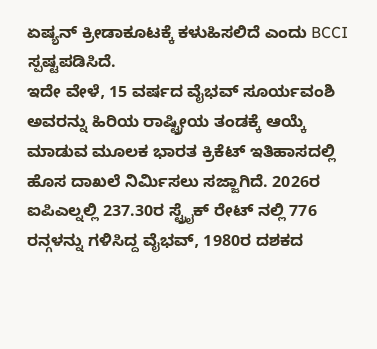ಏಷ್ಯನ್ ಕ್ರೀಡಾಕೂಟಕ್ಕೆ ಕಳುಹಿಸಲಿದೆ ಎಂದು BCCI ಸ್ಪಷ್ಟಪಡಿಸಿದೆ.
ಇದೇ ವೇಳೆ, 15 ವರ್ಷದ ವೈಭವ್ ಸೂರ್ಯವಂಶಿ ಅವರನ್ನು ಹಿರಿಯ ರಾಷ್ಟ್ರೀಯ ತಂಡಕ್ಕೆ ಆಯ್ಕೆ ಮಾಡುವ ಮೂಲಕ ಭಾರತ ಕ್ರಿಕೆಟ್ ಇತಿಹಾಸದಲ್ಲಿ ಹೊಸ ದಾಖಲೆ ನಿರ್ಮಿಸಲು ಸಜ್ಜಾಗಿದೆ. 2026ರ ಐಪಿಎಲ್ನಲ್ಲಿ 237.30ರ ಸ್ಟ್ರೈಕ್ ರೇಟ್ ನಲ್ಲಿ 776 ರನ್ಗಳನ್ನು ಗಳಿಸಿದ್ದ ವೈಭವ್, 1980ರ ದಶಕದ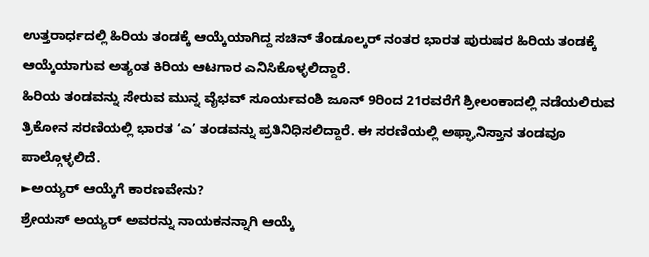ಉತ್ತರಾರ್ಧದಲ್ಲಿ ಹಿರಿಯ ತಂಡಕ್ಕೆ ಆಯ್ಕೆಯಾಗಿದ್ದ ಸಚಿನ್ ತೆಂಡೂಲ್ಕರ್ ನಂತರ ಭಾರತ ಪುರುಷರ ಹಿರಿಯ ತಂಡಕ್ಕೆ ಆಯ್ಕೆಯಾಗುವ ಅತ್ಯಂತ ಕಿರಿಯ ಆಟಗಾರ ಎನಿಸಿಕೊಳ್ಳಲಿದ್ದಾರೆ.
ಹಿರಿಯ ತಂಡವನ್ನು ಸೇರುವ ಮುನ್ನ ವೈಭವ್ ಸೂರ್ಯವಂಶಿ ಜೂನ್ 9ರಿಂದ 21ರವರೆಗೆ ಶ್ರೀಲಂಕಾದಲ್ಲಿ ನಡೆಯಲಿರುವ ತ್ರಿಕೋನ ಸರಣಿಯಲ್ಲಿ ಭಾರತ ‘ಎ’ ತಂಡವನ್ನು ಪ್ರತಿನಿಧಿಸಲಿದ್ದಾರೆ. ಈ ಸರಣಿಯಲ್ಲಿ ಅಫ್ಘಾನಿಸ್ತಾನ ತಂಡವೂ ಪಾಲ್ಗೊಳ್ಳಲಿದೆ.
►ಅಯ್ಯರ್ ಆಯ್ಕೆಗೆ ಕಾರಣವೇನು?
ಶ್ರೇಯಸ್ ಅಯ್ಯರ್ ಅವರನ್ನು ನಾಯಕನನ್ನಾಗಿ ಆಯ್ಕೆ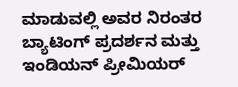ಮಾಡುವಲ್ಲಿ ಅವರ ನಿರಂತರ ಬ್ಯಾಟಿಂಗ್ ಪ್ರದರ್ಶನ ಮತ್ತು ಇಂಡಿಯನ್ ಪ್ರೀಮಿಯರ್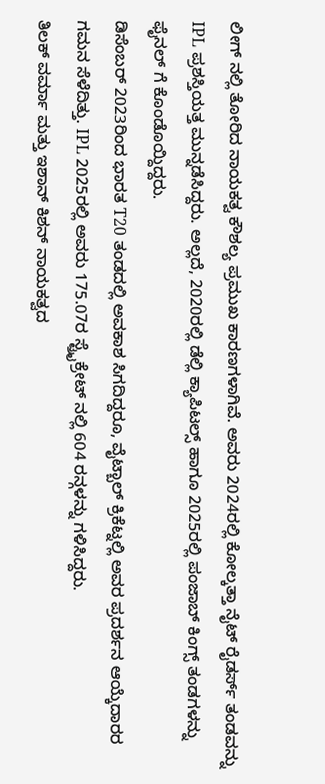ಲೀಗ್ ನಲ್ಲಿ ತೋರಿದ ನಾಯಕತ್ವ ಕೌಶಲ್ಯ ಪ್ರಮುಖ ಕಾರಣಗಳಾಗಿವೆ. ಅವರು 2024ರಲ್ಲಿ ಕೋಲ್ಕತ್ತಾ ನೈಟ್ ರೈಡರ್ಸ್ ತಂಡವನ್ನು IPL ಪ್ರಶಸ್ತಿಯತ್ತ ಮುನ್ನಡೆಸಿದ್ದರು. ಅಲ್ಲದೆ, 2020ರಲ್ಲಿ ಡೆಲ್ಲಿ ಕ್ಯಾಪಿಟಲ್ಸ್ ಹಾಗೂ 2025ರಲ್ಲಿ ಪಂಜಾಬ್ ಕಿಂಗ್ಸ್ ತಂಡಗಳನ್ನು ಫೈನಲ್ ಗೆ ಕೊಂಡೊಯ್ದಿದ್ದರು.
ಡಿಸೆಂಬರ್ 2023ರಿಂದ ಭಾರತ T20 ತಂಡದಲ್ಲಿ ಅವಕಾಶ ಸಿಗದಿದ್ದರೂ, ವೈಟ್ಬಾಲ್ ಕ್ರಿಕೆಟ್ನಲ್ಲಿ ಅವರ ಪ್ರದರ್ಶನ ಆಯ್ಕೆದಾರರ ಗಮನ ಸೆಳೆದಿತ್ತು. IPL 2025ರಲ್ಲಿ ಅವರು 175.07ರ ಸ್ಟ್ರೈಕ್ರೇಟ್ ನಲ್ಲಿ 604 ರನ್ಗಳನ್ನು ಗಳಿಸಿದ್ದರು.
ತಿಲಕ್ ವರ್ಮಾ ಮತ್ತು ಇಶಾನ್ ಕಿಶನ್ ನಾಯಕತ್ವದ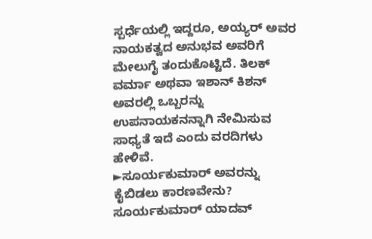ಸ್ಪರ್ಧೆಯಲ್ಲಿ ಇದ್ದರೂ, ಅಯ್ಯರ್ ಅವರ ನಾಯಕತ್ವದ ಅನುಭವ ಅವರಿಗೆ ಮೇಲುಗೈ ತಂದುಕೊಟ್ಟಿದೆ. ತಿಲಕ್ ವರ್ಮಾ ಅಥವಾ ಇಶಾನ್ ಕಿಶನ್ ಅವರಲ್ಲಿ ಒಬ್ಬರನ್ನು ಉಪನಾಯಕನನ್ನಾಗಿ ನೇಮಿಸುವ ಸಾಧ್ಯತೆ ಇದೆ ಎಂದು ವರದಿಗಳು ಹೇಳಿವೆ.
►ಸೂರ್ಯಕುಮಾರ್ ಅವರನ್ನು ಕೈಬಿಡಲು ಕಾರಣವೇನು?
ಸೂರ್ಯಕುಮಾರ್ ಯಾದವ್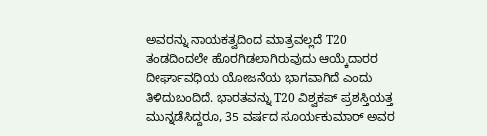ಅವರನ್ನು ನಾಯಕತ್ವದಿಂದ ಮಾತ್ರವಲ್ಲದೆ T20 ತಂಡದಿಂದಲೇ ಹೊರಗಿಡಲಾಗಿರುವುದು ಆಯ್ಕೆದಾರರ ದೀರ್ಘಾವಧಿಯ ಯೋಜನೆಯ ಭಾಗವಾಗಿದೆ ಎಂದು ತಿಳಿದುಬಂದಿದೆ. ಭಾರತವನ್ನು T20 ವಿಶ್ವಕಪ್ ಪ್ರಶಸ್ತಿಯತ್ತ ಮುನ್ನಡೆಸಿದ್ದರೂ, 35 ವರ್ಷದ ಸೂರ್ಯಕುಮಾರ್ ಅವರ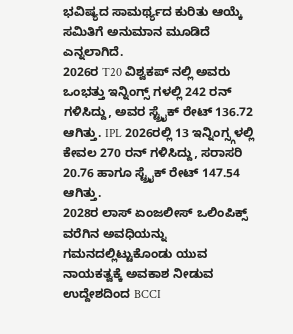ಭವಿಷ್ಯದ ಸಾಮರ್ಥ್ಯದ ಕುರಿತು ಆಯ್ಕೆ ಸಮಿತಿಗೆ ಅನುಮಾನ ಮೂಡಿದೆ ಎನ್ನಲಾಗಿದೆ.
2026ರ T20 ವಿಶ್ವಕಪ್ ನಲ್ಲಿ ಅವರು ಒಂಭತ್ತು ಇನ್ನಿಂಗ್ಸ್ ಗಳಲ್ಲಿ 242 ರನ್ ಗಳಿಸಿದ್ದು, ಅವರ ಸ್ಟ್ರೈಕ್ ರೇಟ್ 136.72 ಆಗಿತ್ತು. IPL 2026ರಲ್ಲಿ 13 ಇನ್ನಿಂಗ್ಸ್ಗಳಲ್ಲಿ ಕೇವಲ 270 ರನ್ ಗಳಿಸಿದ್ದು, ಸರಾಸರಿ 20.76 ಹಾಗೂ ಸ್ಟ್ರೈಕ್ ರೇಟ್ 147.54 ಆಗಿತ್ತು.
2028ರ ಲಾಸ್ ಏಂಜಲೀಸ್ ಒಲಿಂಪಿಕ್ಸ್ ವರೆಗಿನ ಅವಧಿಯನ್ನು ಗಮನದಲ್ಲಿಟ್ಟುಕೊಂಡು ಯುವ ನಾಯಕತ್ವಕ್ಕೆ ಅವಕಾಶ ನೀಡುವ ಉದ್ದೇಶದಿಂದ BCCI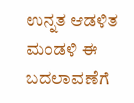ಉನ್ನತ ಆಡಳಿತ ಮಂಡಳಿ ಈ ಬದಲಾವಣೆಗೆ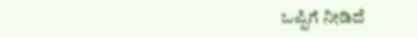ಒಪ್ಪಿಗೆ ನೀಡಿದೆ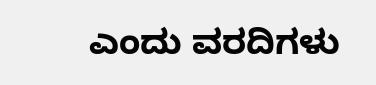ಎಂದು ವರದಿಗಳು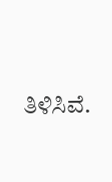ತಿಳಿಸಿವೆ.